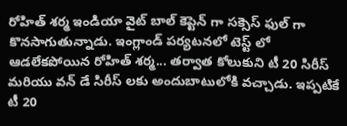రోహిత్ శర్మ ఇండియా వైట్ బాల్ కెప్టెన్ గా సక్సెస్ ఫుల్ గా కొనసాగుతున్నాడు. ఇంగ్లాండ్ పర్యటనలో టెస్ట్ లో ఆడలేకపోయిన రోహిత్ శర్మ... తర్వాత కోలుకుని టీ 20 సిరీస్ మరియు వన్ డే సిరీస్ లకు అందుబాటులోకి వచ్చాడు. ఇప్పటికే టీ 20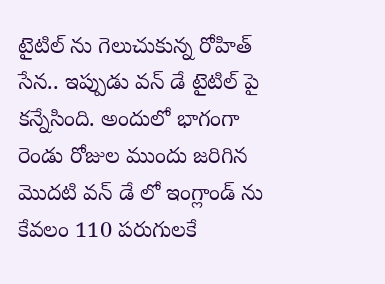టైటిల్ ను గెలుచుకున్న రోహిత్ సేన.. ఇప్పుడు వన్ డే టైటిల్ పై కన్నేసింది. అందులో భాగంగా రెండు రోజుల ముందు జరిగిన మొదటి వన్ డే లో ఇంగ్లాండ్ ను కేవలం 110 పరుగులకే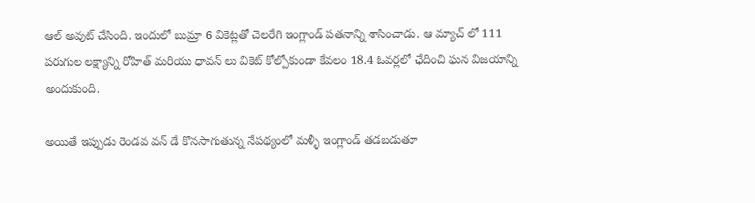ఆల్ అవుట్ చేసింది. ఇందులో బుమ్రా 6 వికెట్లతో చెలరేగి ఇంగ్లాండ్ పతనాన్ని శాసించాడు. ఆ మ్యాచ్ లో 111 పరుగుల లక్ష్యాన్ని రోహిత్ మరియు ధావన్ లు వికెట్ కోల్పోకుండా కేవలం 18.4 ఓవర్లలో ఛేదించి ఘన విజయాన్ని అందుకుంది.

అయితే ఇప్పుడు రెండవ వన్ డే కొనసాగుతున్న నేపథ్యంలో మళ్ళీ ఇంగ్లాండ్ తడబడుతూ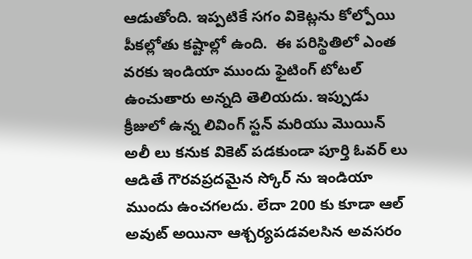ఆడుతోంది. ఇప్పటికే సగం వికెట్లను కోల్పోయి పీకల్లోతు కష్టాల్లో ఉంది.  ఈ పరిస్థితిలో ఎంత వరకు ఇండియా ముందు ఫైటింగ్ టోటల్ ఉంచుతారు అన్నది తెలియదు. ఇప్పుడు క్రీజులో ఉన్న లివింగ్ స్టన్ మరియు మొయిన్ అలీ లు కనుక వికెట్ పడకుండా పూర్తి ఓవర్ లు ఆడితే గౌరవప్రదమైన స్కోర్ ను ఇండియా ముందు ఉంచగలదు. లేదా 200 కు కూడా ఆల్ అవుట్ అయినా ఆశ్చర్యపడవలసిన అవసరం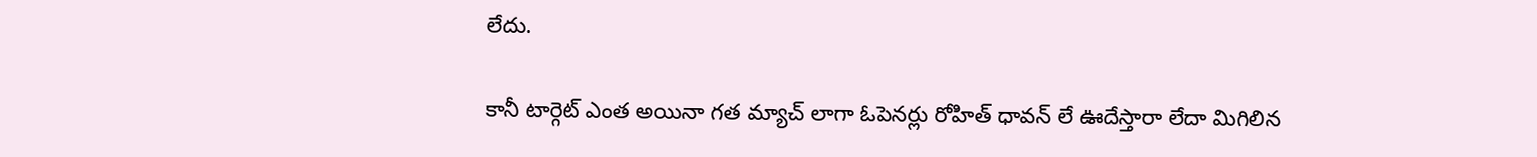లేదు.

కానీ టార్గెట్ ఎంత అయినా గత మ్యాచ్ లాగా ఓపెనర్లు రోహిత్ ధావన్ లే ఊదేస్తారా లేదా మిగిలిన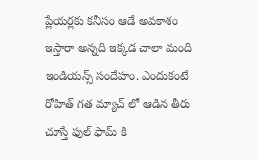ప్లేయర్లకు కనీసం ఆడే అవకాశం ఇస్తారా అన్నది ఇక్కడ చాలా మంది ఇండియన్స్ సందేహం. ఎందుకంటే రోహిత్ గత మ్యాచ్ లో ఆడిన తీరు చూస్తే ఫుల్ ఫామ్ కి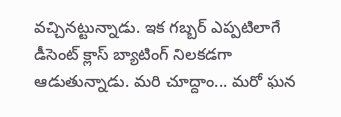వచ్చినట్టున్నాడు. ఇక గబ్బర్ ఎప్పటిలాగే డీసెంట్ క్లాస్ బ్యాటింగ్ నిలకడగా ఆడుతున్నాడు. మరి చూద్దాం... మరో ఘన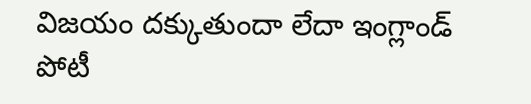విజయం దక్కుతుందా లేదా ఇంగ్లాండ్ పోటీ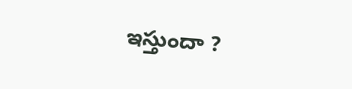ఇస్తుందా ?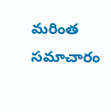మరింత సమాచారం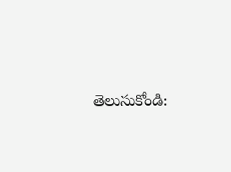తెలుసుకోండి: